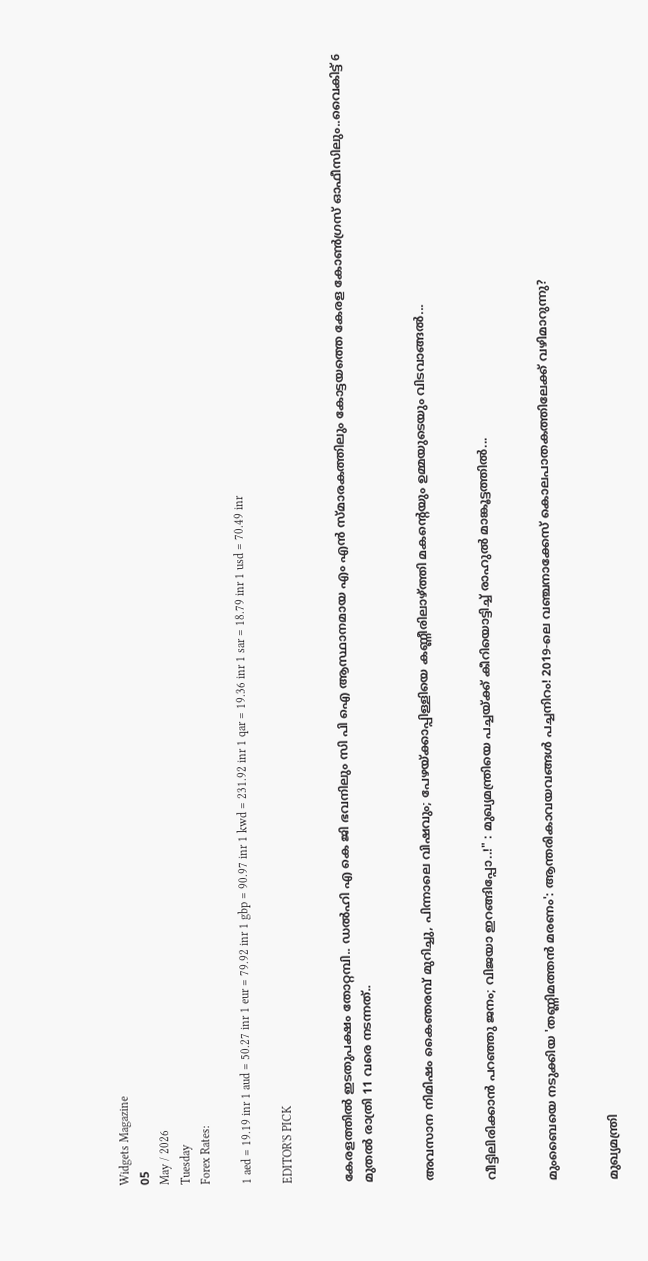Widgets Magazine
05
May / 2026
Tuesday
Forex Rates:

1 aed = 19.19 inr 1 aud = 50.27 inr 1 eur = 79.92 inr 1 gbp = 90.97 inr 1 kwd = 231.92 inr 1 qar = 19.36 inr 1 sar = 18.79 inr 1 usd = 70.49 inr

EDITOR'S PICK


കേരളത്തിൽ ഇടതുപക്ഷം തോറ്റമ്പി.. ഡൽഹി എ കെ ജി ഭവനിലും സി പി ഐ ആസ്ഥാനമായ എം എൻ സ്മാരകത്തിലും കോട്ടയത്തെ കേരള കോൺഗ്രസ് ഓഫീസിലും..വൈകിട്ട് 6 മുതൽ രാത്രി 11 വരെ നടന്നത്..


അവസാന നിമിഷം കൈഞരമ്പ് മുറിച്ചു, പിന്നാലെ വിഷവും; പേഴയ്ക്കാപ്പിള്ളിയെ കണ്ണീരിലാഴ്ത്തി മകന്റെയും ഉമ്മയുടെയും വിടവാങ്ങൽ...


വീട്ടിലിരിക്കാൻ പറഞ്ഞു ജനം; വിജയാ ഇറങ്ങിപ്പോ..!" : മുഖ്യമന്ത്രിയെ പച്ചയ്ക്ക് കീറിയൊട്ടിച്ച് രാഹുൽ മാങ്കൂട്ടത്തിൽ...


മുംബൈയെ നടുക്കിയ 'തണ്ണിമത്തൻ മരണം': ആന്തരികാവയവങ്ങൾ പച്ചനിറം! 2019-ലെ വഞ്ചനാക്കേസ് കൊലപാതകത്തിലേക്ക് വഴിമാറുന്നു?


മുഖ്യമന്ത്രി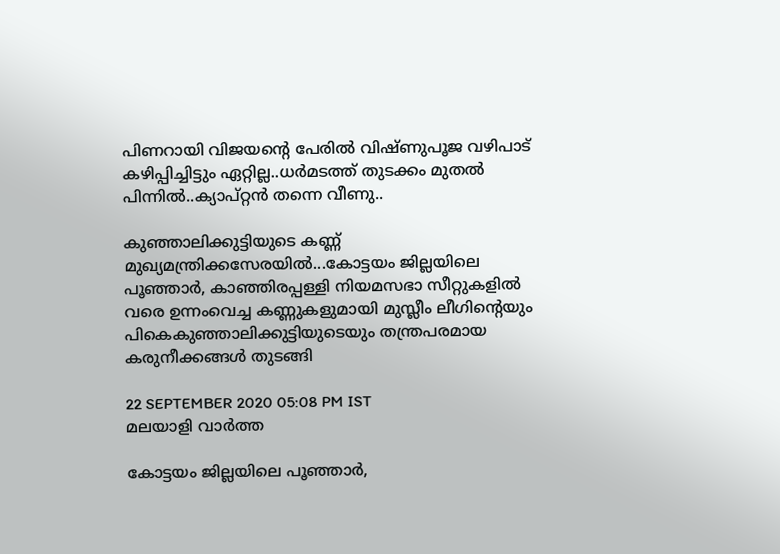പിണറായി വിജയന്റെ പേരിൽ വിഷ്ണുപൂജ വഴിപാട് കഴിപ്പിച്ചിട്ടും ഏറ്റില്ല..ധർമടത്ത് തുടക്കം മുതൽ പിന്നിൽ..ക്യാപ്റ്റൻ തന്നെ വീണു..

കുഞ്ഞാലിക്കുട്ടിയുടെ കണ്ണ് മുഖ്യമന്ത്രിക്കസേരയില്‍...കോട്ടയം ജില്ലയിലെ പൂഞ്ഞാര്‍, കാഞ്ഞിരപ്പള്ളി നിയമസഭാ സീറ്റുകളില്‍ വരെ ഉന്നംവെച്ച കണ്ണുകളുമായി മുസ്ലീം ലീഗിന്റെയും പികെകുഞ്ഞാലിക്കുട്ടിയുടെയും തന്ത്രപരമായ കരുനീക്കങ്ങള്‍ തുടങ്ങി

22 SEPTEMBER 2020 05:08 PM IST
മലയാളി വാര്‍ത്ത

കോട്ടയം ജില്ലയിലെ പൂഞ്ഞാര്‍,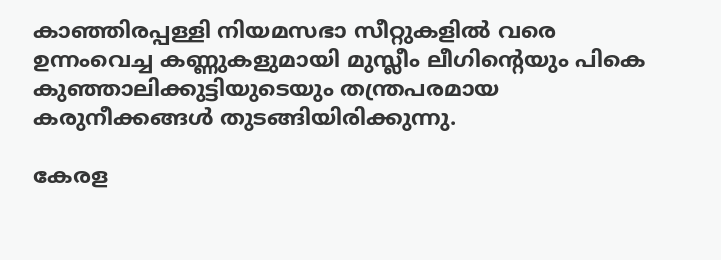കാഞ്ഞിരപ്പള്ളി നിയമസഭാ സീറ്റുകളില്‍ വരെ ഉന്നംവെച്ച കണ്ണുകളുമായി മുസ്ലീം ലീഗിന്റെയും പികെ കുഞ്ഞാലിക്കുട്ടിയുടെയും തന്ത്രപരമായ കരുനീക്കങ്ങള്‍ തുടങ്ങിയിരിക്കുന്നു.

കേരള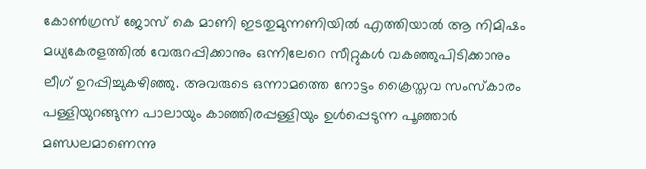കോണ്‍ഗ്രസ് ജോസ് കെ മാണി ഇടതുമുന്നണിയില്‍ എത്തിയാല്‍ ആ നിമിഷം മധ്യകേരളത്തില്‍ വേരുറപ്പിക്കാനും ഒന്നിലേറെ സീറ്റുകള്‍ വകഞ്ഞുപിടിക്കാനും ലീഗ് ഉറപ്പിച്ചുകഴിഞ്ഞു. അവരുടെ ഒന്നാമത്തെ നോട്ടം ക്രൈസ്തവ സംസ്‌കാരം പള്ളിയുറങ്ങുന്ന പാലായും കാഞ്ഞിരപ്പള്ളിയും ഉള്‍പ്പെടുന്ന പൂഞ്ഞാര്‍ മണ്ഡലമാണെന്നു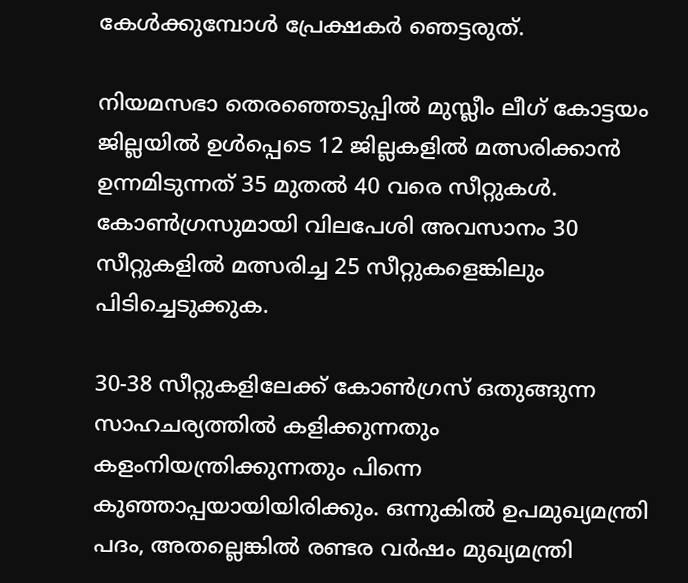കേള്‍ക്കുമ്പോള്‍ പ്രേക്ഷകര്‍ ഞെട്ടരുത്.

നിയമസഭാ തെരഞ്ഞെടുപ്പില്‍ മുസ്ലീം ലീഗ് കോട്ടയം ജില്ലയില്‍ ഉള്‍പ്പെടെ 12 ജില്ലകളില്‍ മത്സരിക്കാന്‍ ഉന്നമിടുന്നത് 35 മുതല്‍ 40 വരെ സീറ്റുകള്‍. കോണ്‍ഗ്രസുമായി വിലപേശി അവസാനം 30 സീറ്റുകളില്‍ മത്സരിച്ച 25 സീറ്റുകളെങ്കിലും പിടിച്ചെടുക്കുക.

30-38 സീറ്റുകളിലേക്ക് കോണ്‍ഗ്രസ് ഒതുങ്ങുന്ന സാഹചര്യത്തില്‍ കളിക്കുന്നതും കളംനിയന്ത്രിക്കുന്നതും പിന്നെ കുഞ്ഞാപ്പയായിയിരിക്കും. ഒന്നുകില്‍ ഉപമുഖ്യമന്ത്രി പദം, അതല്ലെങ്കില്‍ രണ്ടര വര്‍ഷം മുഖ്യമന്ത്രി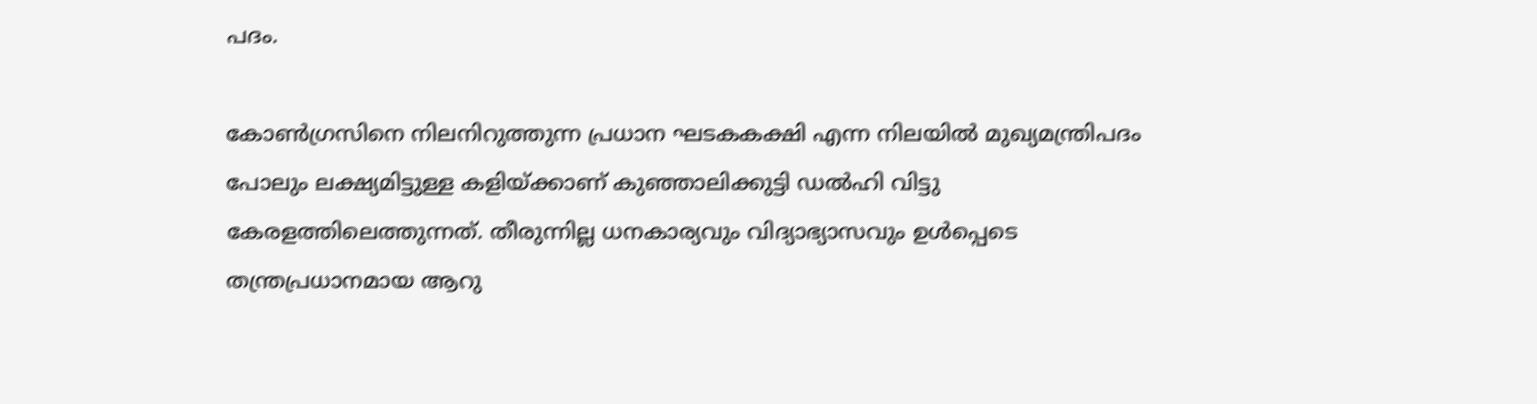പദം.

കോണ്‍ഗ്രസിനെ നിലനിറുത്തുന്ന പ്രധാന ഘടകകക്ഷി എന്ന നിലയില്‍ മുഖ്യമന്ത്രിപദം പോലും ലക്ഷ്യമിട്ടുള്ള കളിയ്ക്കാണ് കുഞ്ഞാലിക്കുട്ടി ഡല്‍ഹി വിട്ടു കേരളത്തിലെത്തുന്നത്. തീരുന്നില്ല ധനകാര്യവും വിദ്യാഭ്യാസവും ഉള്‍പ്പെടെ തന്ത്രപ്രധാനമായ ആറു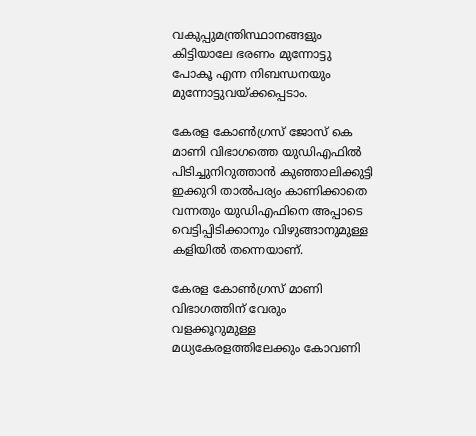വകുപ്പുമന്ത്രിസ്ഥാനങ്ങളും കിട്ടിയാലേ ഭരണം മുന്നോട്ടു പോകൂ എന്ന നിബന്ധനയും മുന്നോട്ടുവയ്ക്കപ്പെടാം.

കേരള കോണ്‍ഗ്രസ് ജോസ് കെ മാണി വിഭാഗത്തെ യുഡിഎഫില്‍ പിടിച്ചുനിറുത്താന്‍ കുഞ്ഞാലിക്കുട്ടി ഇക്കുറി താല്‍പര്യം കാണിക്കാതെ വന്നതും യുഡിഎഫിനെ അപ്പാടെ വെട്ടിപ്പിടിക്കാനും വിഴുങ്ങാനുമുള്ള കളിയില്‍ തന്നെയാണ്.

കേരള കോണ്‍ഗ്രസ് മാണി വിഭാഗത്തിന് വേരും വളക്കൂറുമുള്ള മധ്യകേരളത്തിലേക്കും കോവണി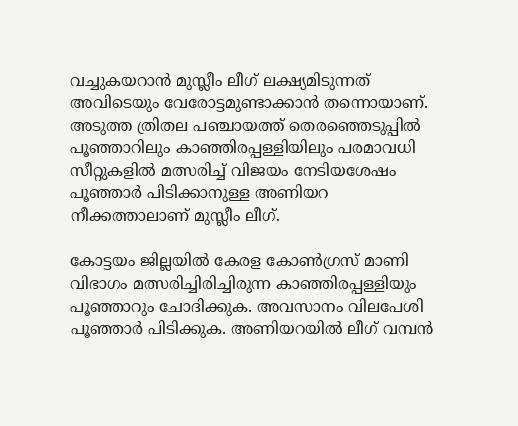വച്ചുകയറാന്‍ മുസ്ലീം ലീഗ് ലക്ഷ്യമിടുന്നത് അവിടെയും വേരോട്ടമുണ്ടാക്കാന്‍ തന്നൊയാണ്. അടുത്ത ത്രിതല പഞ്ചായത്ത് തെരഞ്ഞെടുപ്പില്‍ പൂഞ്ഞാറിലും കാഞ്ഞിരപ്പള്ളിയിലും പരമാവധി സീറ്റുകളില്‍ മത്സരിച്ച് വിജയം നേടിയശേഷം പൂഞ്ഞാര്‍ പിടിക്കാനുള്ള അണിയറ നീക്കത്താലാണ് മുസ്ലീം ലീഗ്.

കോട്ടയം ജില്ലയില്‍ കേരള കോണ്‍ഗ്രസ് മാണി വിഭാഗം മത്സരിച്ചിരിച്ചിരുന്ന കാഞ്ഞിരപ്പള്ളിയും പൂഞ്ഞാറും ചോദിക്കുക. അവസാനം വിലപേശി പൂഞ്ഞാര്‍ പിടിക്കുക. അണിയറയില്‍ ലീഗ് വമ്പന്‍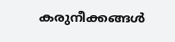കരുനീക്കങ്ങള്‍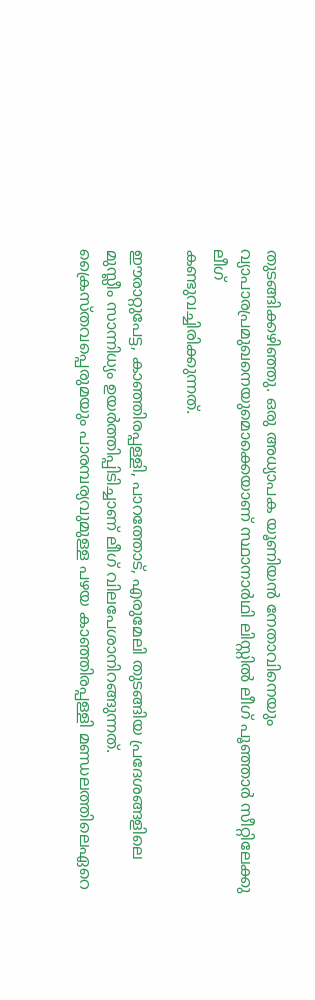തുടങ്ങിക്കഴിഞ്ഞു. ഒരു അധ്യാപക യൂണിയന്‍ നേതാവിനെയും വ്യാപാരപ്രമുഖനെയുമൊക്കെയാണ് സ്ഥാനാര്‍ഥി ലിസ്റ്റില്‍ ലീഗ് പൂഞ്ഞാര്‍ സീറ്റിലേക്കു ലീഗ്
കണ്ടുവച്ചിരിക്കുന്നത്.

ഈരാറ്റുപേട്ട, കാഞ്ഞിരപ്പള്ളി, പാറത്തോട്, എരുമേലി തുടങ്ങിയ പ്രദേശങ്ങളിലെ മുസ്ലീം സാന്നിധ്യം ഉയര്‍ത്തിപ്പിടിച്ചാണ് ലീഗ് വിലപേശാനിറങ്ങുന്നത്. ക്രൈസ്തവപ്പെരുമയും പാരമ്പര്യവുമുള്ള പഴയ കാഞ്ഞിരപ്പള്ളി മണ്ഡലത്തിലെഏറെ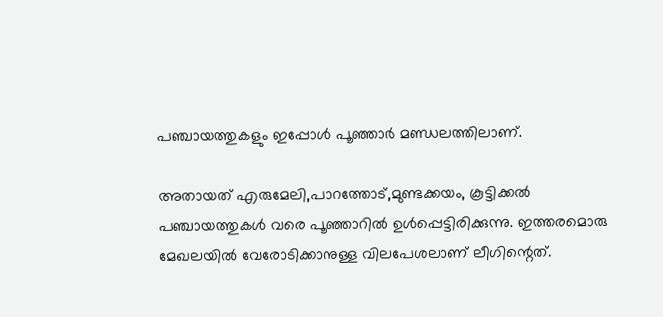പഞ്ചായത്തുകളും ഇപ്പോള്‍ പൂഞ്ഞാര്‍ മണ്ഡലത്തിലാണ്.

അതായത് എരുമേലി,പാറത്തോട്,മുണ്ടക്കയം, കൂട്ടിക്കല്‍ പഞ്ചായത്തുകള്‍ വരെ പൂഞ്ഞാറില്‍ ഉള്‍പ്പെട്ടിരിക്കുന്നു. ഇത്തരമൊരു മേഖലയില്‍ വേരോടിക്കാനുള്ള വിലപേശലാണ് ലീഗിന്റെത്.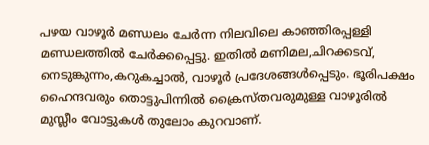പഴയ വാഴൂര്‍ മണ്ഡലം ചേര്‍ന്ന നിലവിലെ കാഞ്ഞിരപ്പള്ളി മണ്ഡലത്തില്‍ ചേര്‍ക്കപ്പെട്ടു. ഇതില്‍ മണിമല,ചിറക്കടവ്, നെടുങ്കുന്നം,കറുകച്ചാല്‍, വാഴൂര്‍ പ്രദേശങ്ങള്‍പ്പെടും. ഭൂരിപക്ഷം ഹൈന്ദവരും തൊട്ടുപിന്നില്‍ ക്രൈസ്തവരുമുള്ള വാഴൂരില്‍ മുസ്ലീം വോട്ടുകള്‍ തുലോം കുറവാണ്.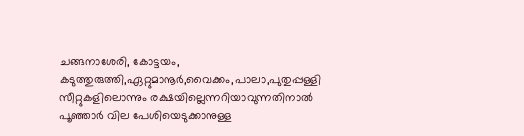ചങ്ങനാശേരി, കോട്ടയം, കടുത്തുരുത്തി,ഏറ്റുമാനൂര്‍,വൈക്കം,പാലാ,പുതുപ്പള്ളി സീറ്റുകളിലൊന്നും രക്ഷയില്ലെന്നറിയാവുന്നതിനാല്‍ പൂഞ്ഞാര്‍ വില പേശിയെടുക്കാനുള്ള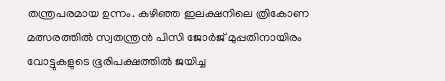തന്ത്രപരമായ ഉന്നം. കഴിഞ്ഞ ഇലക്ഷനിലെ ത്രികോണ മത്സരത്തില്‍ സ്വതന്ത്രന്‍ പിസി ജോര്‍ജ് മുപ്പതിനായിരം വോട്ടുകളുടെ ഭൂരിപക്ഷത്തില്‍ ജയിച്ച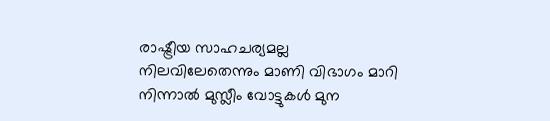രാഷ്ട്രീയ സാഹചര്യമല്ല നിലവിലേതെന്നും മാണി വിഭാഗം മാറി നിന്നാല്‍ മുസ്ലീം വോട്ടുകള്‍ മുന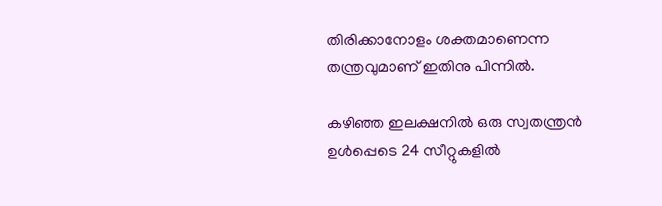തിരിക്കാനോളം ശക്തമാണെന്ന തന്ത്രവുമാണ് ഇതിനു പിന്നില്‍.

കഴിഞ്ഞ ഇലക്ഷനില്‍ ഒരു സ്വതന്ത്രന്‍ ഉള്‍പ്പെടെ 24 സീറ്റുകളില്‍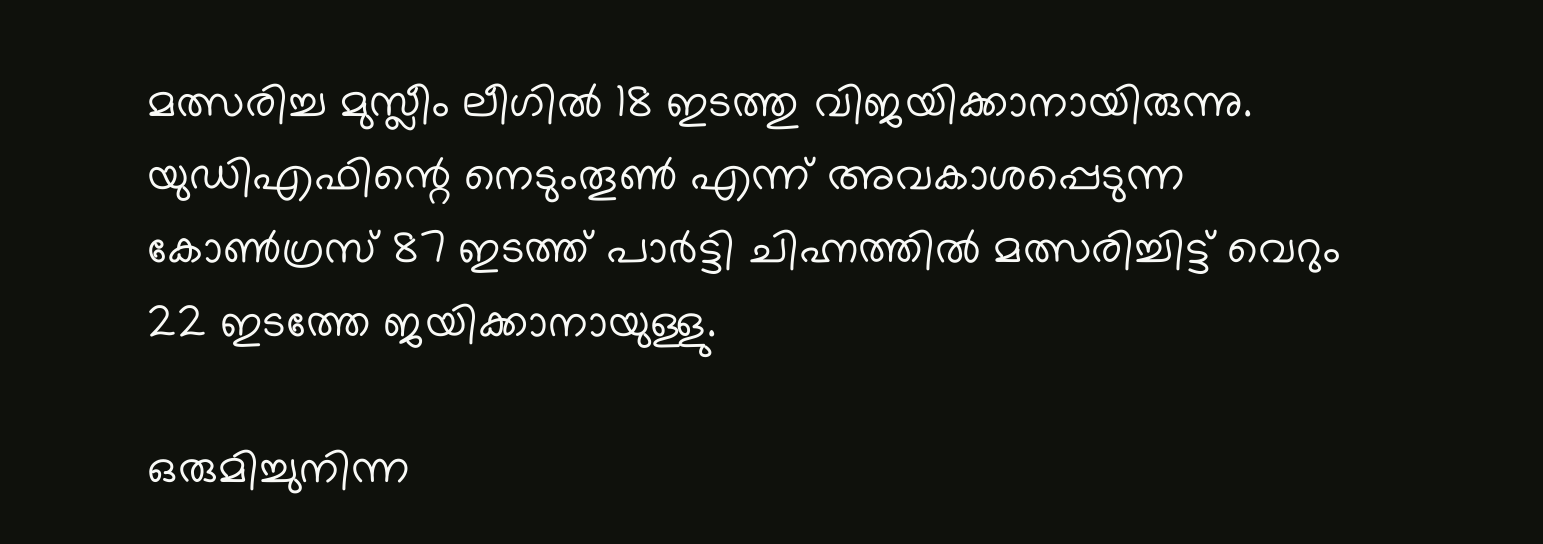മത്സരിച്ച മുസ്ലീം ലീഗില്‍ 18 ഇടത്തു വിജയിക്കാനായിരുന്നു. യുഡിഎഫിന്റെ നെടുംതൂണ്‍ എന്ന് അവകാശപ്പെടുന്ന കോണ്‍ഗ്രസ് 87 ഇടത്ത് പാര്‍ട്ടി ചിഹ്നത്തില്‍ മത്സരിച്ചിട്ട് വെറും 22 ഇടത്തേ ജയിക്കാനായുള്ളു.

ഒരുമിച്ചുനിന്ന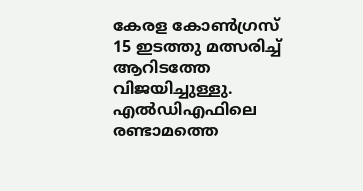കേരള കോണ്‍ഗ്രസ് 15 ഇടത്തു മത്സരിച്ച് ആറിടത്തേ വിജയിച്ചുള്ളു. എല്‍ഡിഎഫിലെ രണ്ടാമത്തെ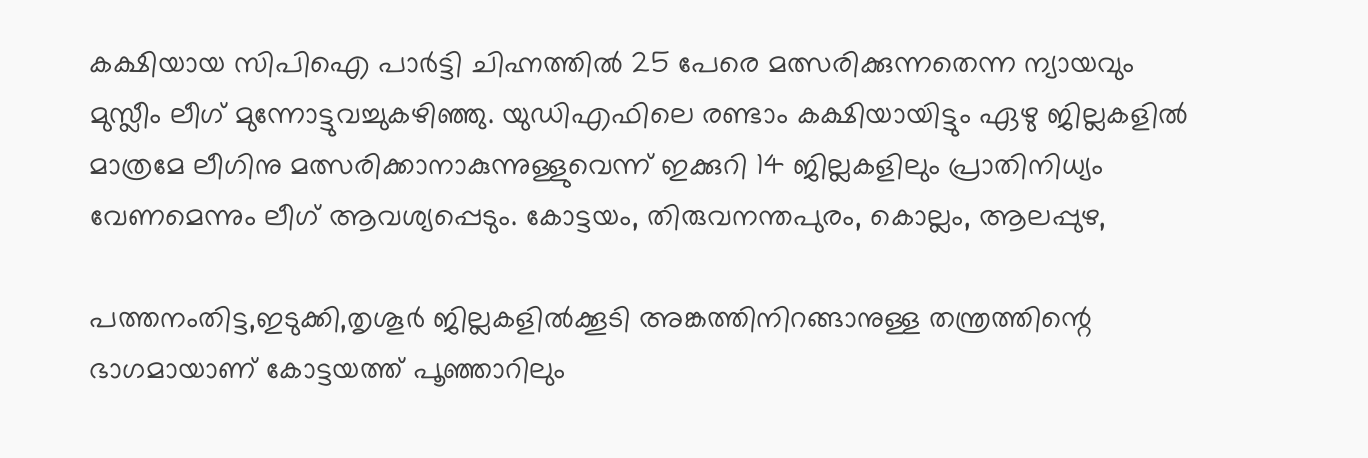കക്ഷിയായ സിപിഐ പാര്‍ട്ടി ചിഹ്നത്തില്‍ 25 പേരെ മത്സരിക്കുന്നതെന്ന ന്യായവും മുസ്ലീം ലീഗ് മുന്നോട്ടുവച്ചുകഴിഞ്ഞു. യുഡിഎഫിലെ രണ്ടാം കക്ഷിയായിട്ടും ഏഴു ജില്ലകളില്‍ മാത്രമേ ലീഗിനു മത്സരിക്കാനാകുന്നുള്ളുവെന്ന് ഇക്കുറി 14 ജില്ലകളിലും പ്രാതിനിധ്യം വേണമെന്നും ലീഗ് ആവശ്യപ്പെടും. കോട്ടയം, തിരുവനന്തപുരം, കൊല്ലം, ആലപ്പുഴ,

പത്തനംതിട്ട,ഇടുക്കി,തൃശൂര്‍ ജില്ലകളില്‍ക്കൂടി അങ്കത്തിനിറങ്ങാനുള്ള തന്ത്രത്തിന്റെ ഭാഗമായാണ് കോട്ടയത്ത് പൂഞ്ഞാറിലും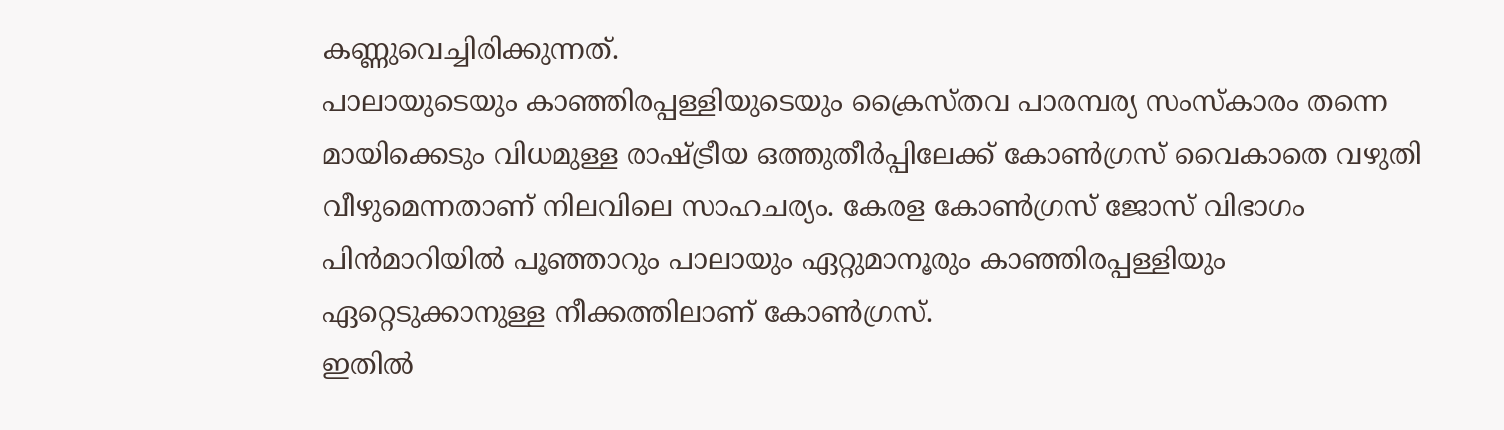കണ്ണുവെച്ചിരിക്കുന്നത്.
പാലായുടെയും കാഞ്ഞിരപ്പള്ളിയുടെയും ക്രൈസ്തവ പാരമ്പര്യ സംസ്‌കാരം തന്നെ മായിക്കെടും വിധമുള്ള രാഷ്ട്രീയ ഒത്തുതീര്‍പ്പിലേക്ക് കോണ്‍ഗ്രസ് വൈകാതെ വഴുതി വീഴുമെന്നതാണ് നിലവിലെ സാഹചര്യം. കേരള കോണ്‍ഗ്രസ് ജോസ് വിഭാഗം പിന്‍മാറിയില്‍ പൂഞ്ഞാറും പാലായും ഏറ്റുമാനൂരും കാഞ്ഞിരപ്പള്ളിയും ഏറ്റെടുക്കാനുള്ള നീക്കത്തിലാണ് കോണ്‍ഗ്രസ്.
ഇതില്‍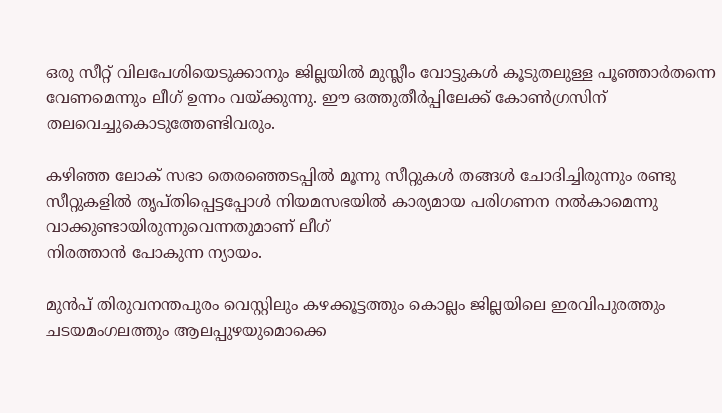ഒരു സീറ്റ് വിലപേശിയെടുക്കാനും ജില്ലയില്‍ മുസ്ലീം വോട്ടുകള്‍ കൂടുതലുള്ള പൂഞ്ഞാര്‍തന്നെ വേണമെന്നും ലീഗ് ഉന്നം വയ്ക്കുന്നു. ഈ ഒത്തുതീര്‍പ്പിലേക്ക് കോണ്‍ഗ്രസിന് തലവെച്ചുകൊടുത്തേണ്ടിവരും.

കഴിഞ്ഞ ലോക് സഭാ തെരഞ്ഞെടപ്പില്‍ മൂന്നു സീറ്റുകള്‍ തങ്ങള്‍ ചോദിച്ചിരുന്നും രണ്ടു സീറ്റുകളില്‍ തൃപ്തിപ്പെട്ടപ്പോള്‍ നിയമസഭയില്‍ കാര്യമായ പരിഗണന നല്‍കാമെന്നു വാക്കുണ്ടായിരുന്നുവെന്നതുമാണ് ലീഗ്
നിരത്താന്‍ പോകുന്ന ന്യായം.

മുന്‍പ് തിരുവനന്തപുരം വെസ്റ്റിലും കഴക്കൂട്ടത്തും കൊല്ലം ജില്ലയിലെ ഇരവിപുരത്തും ചടയമംഗലത്തും ആലപ്പുഴയുമൊക്കെ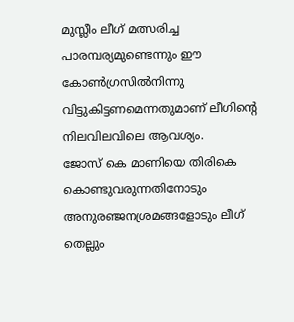മുസ്ലീം ലീഗ് മത്സരിച്ച പാരമ്പര്യമുണ്ടെന്നും ഈ കോണ്‍ഗ്രസില്‍നിന്നു വിട്ടുകിട്ടണമെന്നതുമാണ് ലീഗിന്റെ നിലവിലവിലെ ആവശ്യം.
ജോസ് കെ മാണിയെ തിരികെ കൊണ്ടുവരുന്നതിനോടും അനുരഞ്ജനശ്രമങ്ങളോടും ലീഗ് തെല്ലും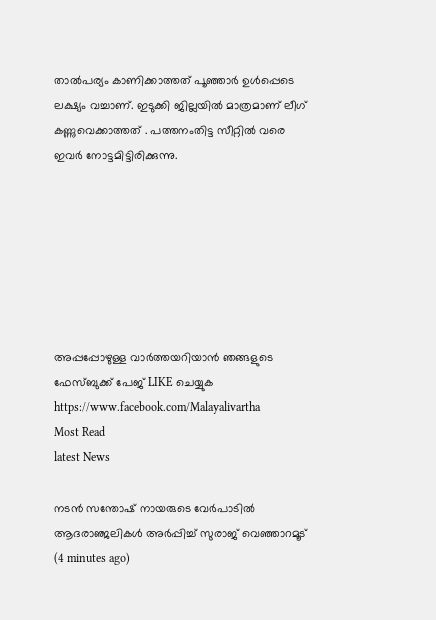താല്‍പര്യം കാണിക്കാത്തത് പൂഞ്ഞാര്‍ ഉള്‍പ്പെടെ ലക്ഷ്യം വച്ചാണ്. ഇടുക്കി ജില്ലയില്‍ മാത്രമാണ് ലീഗ് കണ്ണുവെക്കാത്തത് . പത്തനംതിട്ട സീറ്റില്‍ വരെ ഇവര്‍ നോട്ടമിട്ടിരിക്കുന്നു.







അപ്പപ്പോഴുള്ള വാര്‍ത്തയറിയാന്‍ ഞങ്ങളുടെ ഫേസ്‌ബുക്ക്‌ പേജ് LIKE ചെയ്യുക
https://www.facebook.com/Malayalivartha
Most Read
latest News

നടന്‍ സന്തോഷ് നായരുടെ വേര്‍പാടില്‍ ആദരാഞ്ജലികള്‍ അര്‍പ്പിച്ച് സുരാജ് വെഞ്ഞാറമൂട്  (4 minutes ago)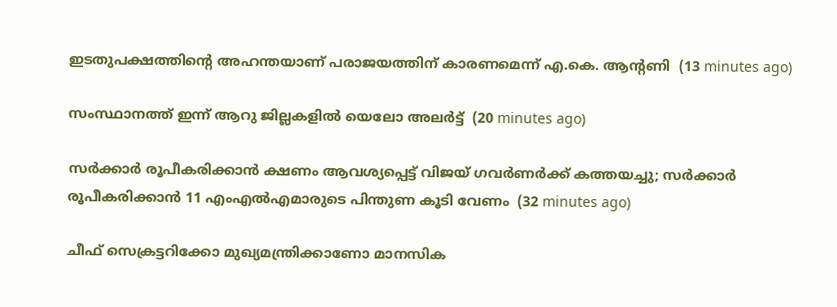ഇടതുപക്ഷത്തിന്റെ അഹന്തയാണ് പരാജയത്തിന് കാരണമെന്ന് എ.കെ. ആന്റണി  (13 minutes ago)

സംസ്ഥാനത്ത് ഇന്ന് ആറു ജില്ലകളില്‍ യെലോ അലര്‍ട്ട്  (20 minutes ago)

സര്‍ക്കാര്‍ രൂപീകരിക്കാന്‍ ക്ഷണം ആവശ്യപ്പെട്ട് വിജയ് ഗവര്‍ണര്‍ക്ക് കത്തയച്ചു; സര്‍ക്കാര്‍ രൂപീകരിക്കാന്‍ 11 എംഎല്‍എമാരുടെ പിന്തുണ കൂടി വേണം  (32 minutes ago)

ചീഫ് സെക്രട്ടറിക്കോ മുഖ്യമന്ത്രിക്കാണോ മാനസിക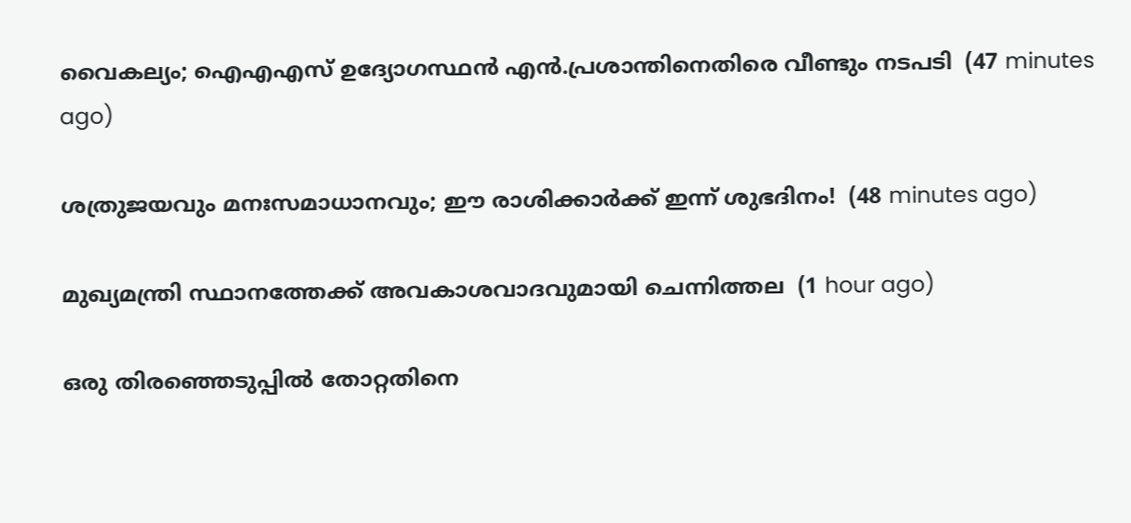വൈകല്യം; ഐഎഎസ് ഉദ്യോഗസ്ഥന്‍ എന്‍.പ്രശാന്തിനെതിരെ വീണ്ടും നടപടി  (47 minutes ago)

ശത്രുജയവും മനഃസമാധാനവും; ഈ രാശിക്കാർക്ക് ഇന്ന് ശുഭദിനം!  (48 minutes ago)

മുഖ്യമന്ത്രി സ്ഥാനത്തേക്ക് അവകാശവാദവുമായി ചെന്നിത്തല  (1 hour ago)

ഒരു തിരഞ്ഞെടുപ്പില്‍ തോറ്റതിനെ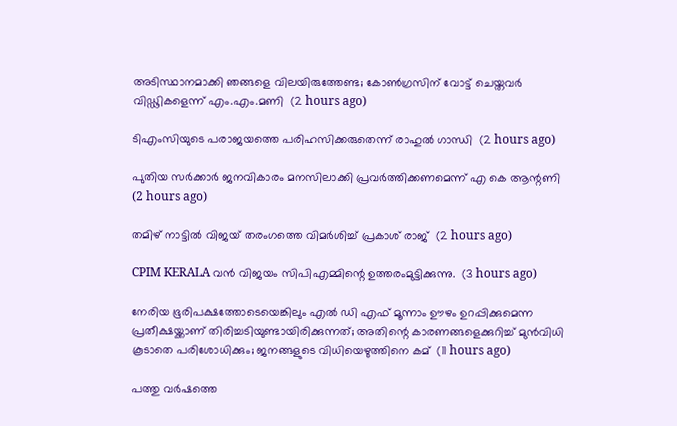അടിസ്ഥാനമാക്കി ഞങ്ങളെ വിലയിരുത്തേണ്ട; കോണ്‍ഗ്രസിന് വോട്ട് ചെയ്തവര്‍ വിഡ്ഢികളെന്ന് എം.എം.മണി  (2 hours ago)

ടിഎംസിയുടെ പരാജയത്തെ പരിഹസിക്കരുതെന്ന് രാഹുല്‍ ഗാന്ധി  (2 hours ago)

പുതിയ സര്‍ക്കാര്‍ ജനവികാരം മനസിലാക്കി പ്രവര്‍ത്തിക്കണമെന്ന് എ കെ ആന്റണി  (2 hours ago)

തമിഴ് നാട്ടില്‍ വിജയ് തരംഗത്തെ വിമര്‍ശിച്ച് പ്രകാശ് രാജ്  (2 hours ago)

CPIM KERALA വൻ വിജയം സിപിഎമ്മിന്റെ ഉത്തരംമുട്ടിക്കുന്നു.  (3 hours ago)

നേരിയ ഭൂരിപക്ഷത്തോടെയെങ്കിലും എൽ ഡി എഫ് മൂന്നാം ഊഴം ഉറപ്പിക്കുമെന്ന പ്രതീക്ഷയ്ക്കാണ് തിരിച്ചടിയുണ്ടായിരിക്കുന്നത്; അതിന്റെ കാരണങ്ങളെക്കുറിച്ച് മുൻവിധി കൂടാതെ പരിശോധിക്കും; ജനങ്ങളുടെ വിധിയെഴുത്തിനെ കമ്  (11 hours ago)

പത്തു വര്‍ഷത്തെ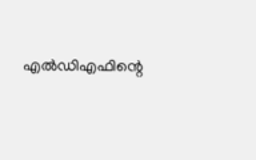എല്‍ഡിഎഫിന്റെ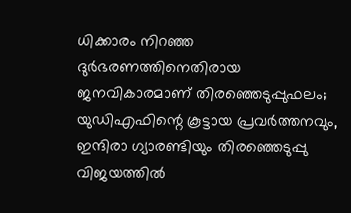ധിക്കാരം നിറഞ്ഞ ദുര്‍ഭരണത്തിനെതിരായ ജനവികാരമാണ് തിരഞ്ഞെടുപ്പുഫലം; യുഡിഎഫിന്റെ കൂട്ടായ പ്രവര്‍ത്തനവും, ഇന്ദിരാ ഗ്യാരണ്ടിയും തിരഞ്ഞെടുപ്പു വിജയത്തില്‍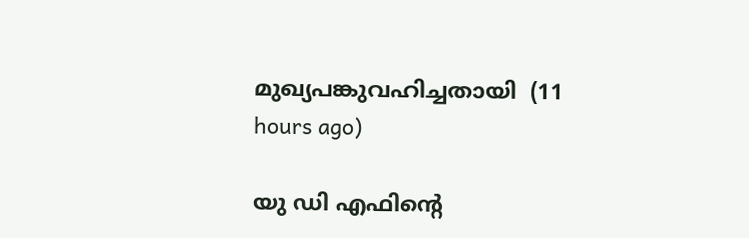മുഖ്യപങ്കുവഹിച്ചതായി  (11 hours ago)

യു ഡി എഫിന്റെ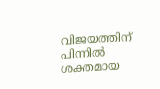വിജയത്തിന് പിന്നിൽ ശക്തമായ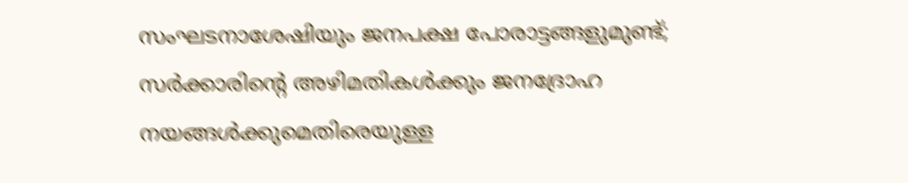സംഘടനാശേഷിയും ജനപക്ഷ പോരാട്ടങ്ങളുമുണ്ട്; സർക്കാരിന്റെ അഴിമതികൾക്കും ജനദ്രോഹ നയങ്ങൾക്കുമെതിരെയുള്ള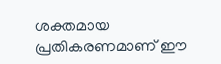ശക്തമായ പ്രതികരണമാണ് ഈ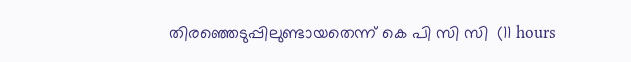തിരഞ്ഞെടുപ്പിലുണ്ടായതെന്ന് കെ പി സി സി  (11 hours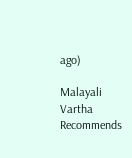ago)

Malayali Vartha Recommends